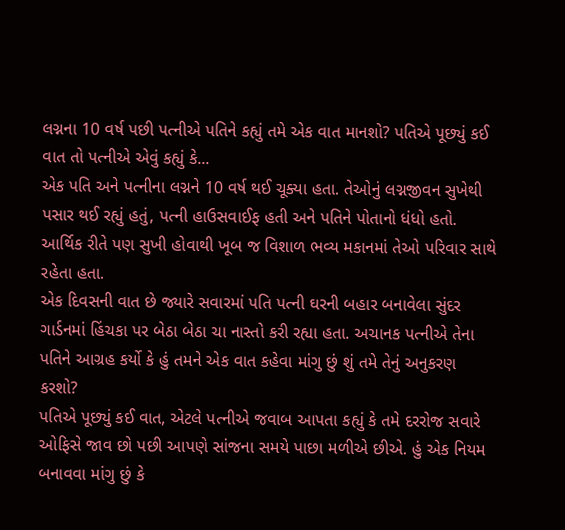લગ્નના 10 વર્ષ પછી પત્નીએ પતિને કહ્યું તમે એક વાત માનશો? પતિએ પૂછ્યું કઈ વાત તો પત્નીએ એવું કહ્યું કે...
એક પતિ અને પત્નીના લગ્નને 10 વર્ષ થઈ ચૂક્યા હતા. તેઓનું લગ્નજીવન સુખેથી પસાર થઈ રહ્યું હતું, પત્ની હાઉસવાઈફ હતી અને પતિને પોતાનો ધંધો હતો. આર્થિક રીતે પણ સુખી હોવાથી ખૂબ જ વિશાળ ભવ્ય મકાનમાં તેઓ પરિવાર સાથે રહેતા હતા.
એક દિવસની વાત છે જ્યારે સવારમાં પતિ પત્ની ઘરની બહાર બનાવેલા સુંદર ગાર્ડનમાં હિંચકા પર બેઠા બેઠા ચા નાસ્તો કરી રહ્યા હતા. અચાનક પત્નીએ તેના પતિને આગ્રહ કર્યો કે હું તમને એક વાત કહેવા માંગુ છું શું તમે તેનું અનુકરણ કરશો?
પતિએ પૂછ્યું કઈ વાત, એટલે પત્નીએ જવાબ આપતા કહ્યું કે તમે દરરોજ સવારે ઓફિસે જાવ છો પછી આપણે સાંજના સમયે પાછા મળીએ છીએ. હું એક નિયમ બનાવવા માંગુ છું કે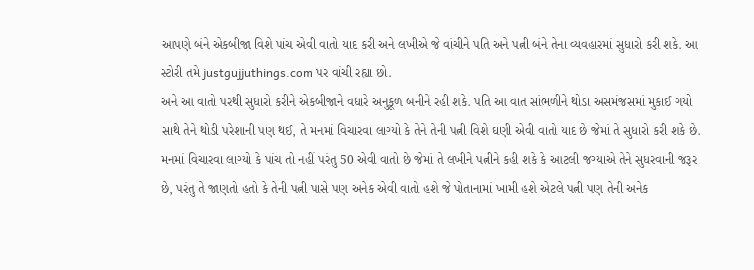આપણે બંને એકબીજા વિશે પાંચ એવી વાતો યાદ કરી અને લખીએ જે વાંચીને પતિ અને પત્ની બંને તેના વ્યવહારમાં સુધારો કરી શકે. આ સ્ટોરી તમે justgujjuthings.com પર વાંચી રહ્યા છો.
અને આ વાતો પરથી સુધારો કરીને એકબીજાને વધારે અનુકૂળ બનીને રહી શકે. પતિ આ વાત સાંભળીને થોડા અસમંજસમાં મુકાઈ ગયો સાથે તેને થોડી પરેશાની પણ થઈ, તે મનમાં વિચારવા લાગ્યો કે તેને તેની પત્ની વિશે ઘણી એવી વાતો યાદ છે જેમાં તે સુધારો કરી શકે છે.
મનમાં વિચારવા લાગ્યો કે પાંચ તો નહીં પરંતુ 50 એવી વાતો છે જેમાં તે લખીને પત્નીને કહી શકે કે આટલી જગ્યાએ તેને સુધરવાની જરૂર છે, પરંતુ તે જાણતો હતો કે તેની પત્ની પાસે પણ અનેક એવી વાતો હશે જે પોતાનામાં ખામી હશે એટલે પત્ની પણ તેની અનેક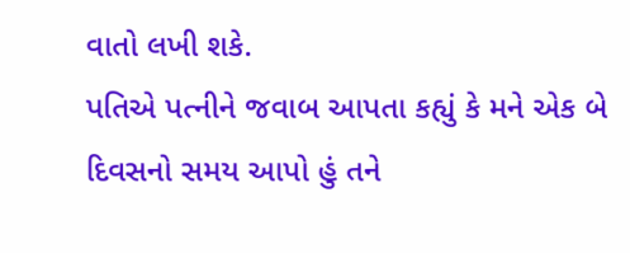વાતો લખી શકે.
પતિએ પત્નીને જવાબ આપતા કહ્યું કે મને એક બે દિવસનો સમય આપો હું તને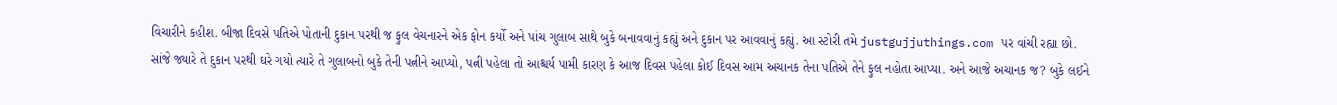વિચારીને કહીશ. બીજા દિવસે પતિએ પોતાની દુકાન પરથી જ ફુલ વેચનારને એક ફોન કર્યો અને પાંચ ગુલાબ સાથે બુકે બનાવવાનું કહ્યું અને દુકાન પર આવવાનું કહ્યું. આ સ્ટોરી તમે justgujjuthings.com પર વાંચી રહ્યા છો.
સાંજે જ્યારે તે દુકાન પરથી ઘરે ગયો ત્યારે તે ગુલાબનો બુકે તેની પત્નીને આપ્યો, પત્ની પહેલા તો આશ્ચર્ય પામી કારણ કે આજ દિવસ પહેલા કોઈ દિવસ આમ અચાનક તેના પતિએ તેને ફુલ નહોતા આપ્યા. અને આજે અચાનક જ? બુકે લઈને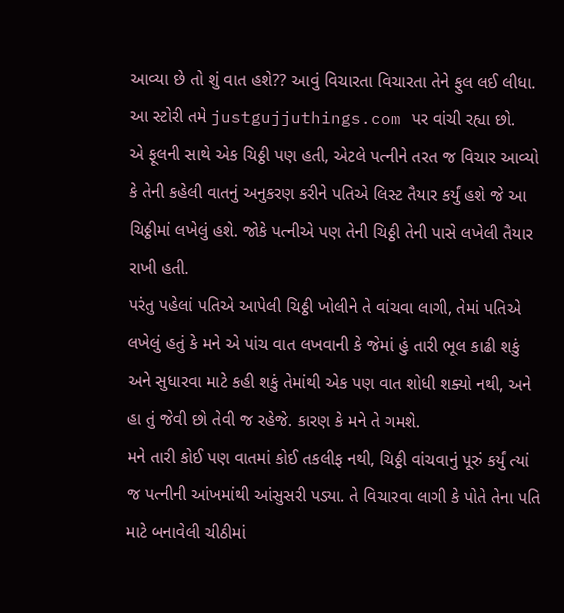આવ્યા છે તો શું વાત હશે?? આવું વિચારતા વિચારતા તેને ફુલ લઈ લીધા. આ સ્ટોરી તમે justgujjuthings.com પર વાંચી રહ્યા છો.
એ ફૂલની સાથે એક ચિઠ્ઠી પણ હતી, એટલે પત્નીને તરત જ વિચાર આવ્યો કે તેની કહેલી વાતનું અનુકરણ કરીને પતિએ લિસ્ટ તૈયાર કર્યું હશે જે આ ચિઠ્ઠીમાં લખેલું હશે. જોકે પત્નીએ પણ તેની ચિઠ્ઠી તેની પાસે લખેલી તૈયાર રાખી હતી.
પરંતુ પહેલાં પતિએ આપેલી ચિઠ્ઠી ખોલીને તે વાંચવા લાગી, તેમાં પતિએ લખેલું હતું કે મને એ પાંચ વાત લખવાની કે જેમાં હું તારી ભૂલ કાઢી શકું અને સુધારવા માટે કહી શકું તેમાંથી એક પણ વાત શોધી શક્યો નથી, અને હા તું જેવી છો તેવી જ રહેજે. કારણ કે મને તે ગમશે.
મને તારી કોઈ પણ વાતમાં કોઈ તકલીફ નથી, ચિઠ્ઠી વાંચવાનું પૂરું કર્યું ત્યાં જ પત્નીની આંખમાંથી આંસુસરી પડ્યા. તે વિચારવા લાગી કે પોતે તેના પતિ માટે બનાવેલી ચીઠીમાં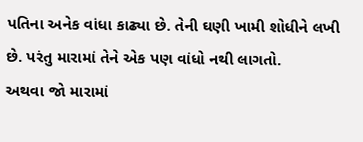પતિના અનેક વાંધા કાઢ્યા છે. તેની ઘણી ખામી શોધીને લખી છે. પરંતુ મારામાં તેને એક પણ વાંધો નથી લાગતો.
અથવા જો મારામાં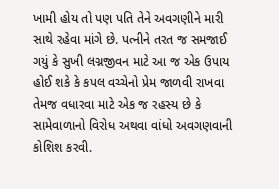ખામી હોય તો પણ પતિ તેને અવગણીને મારી સાથે રહેવા માંગે છે. પત્નીને તરત જ સમજાઈ ગયું કે સુખી લગ્નજીવન માટે આ જ એક ઉપાય હોઈ શકે કે કપલ વચ્ચેનો પ્રેમ જાળવી રાખવા તેમજ વધારવા માટે એક જ રહસ્ય છે કે સામેવાળાનો વિરોધ અથવા વાંધો અવગણવાની કોશિશ કરવી.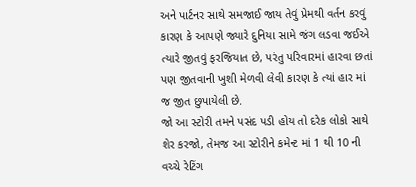અને પાર્ટનર સાથે સમજાઈ જાય તેવું પ્રેમથી વર્તન કરવું કારણ કે આપણે જ્યારે દુનિયા સામે જંગ લડવા જઈએ ત્યારે જીતવું ફરજિયાત છે, પરંતુ પરિવારમાં હારવા છતાં પણ જીતવાની ખુશી મેળવી લેવી કારણ કે ત્યાં હાર માં જ જીત છુપાયેલી છે.
જો આ સ્ટોરી તમને પસંદ પડી હોય તો દરેક લોકો સાથે શેર કરજો, તેમજ આ સ્ટોરીને કમેન્ટ માં 1 થી 10 ની વચ્ચે રેટિંગ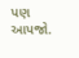પણ આપજો.